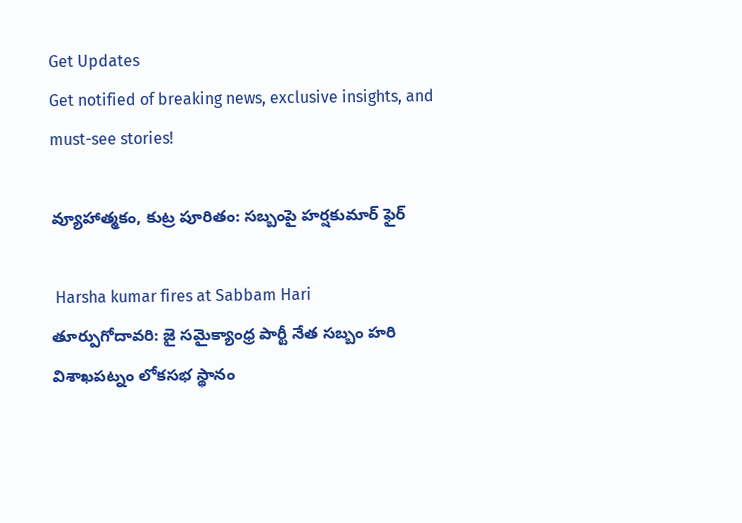Get Updates
Get notified of breaking news, exclusive insights, and must-see stories!

వ్యూహాత్మకం, కుట్ర పూరితం: సబ్బంపై హర్షకుమార్ ఫైర్

 Harsha kumar fires at Sabbam Hari
తూర్పుగోదావరి: జై సమైక్యాంధ్ర పార్టీ నేత సబ్బం హరి విశాఖపట్నం లోకసభ స్థానం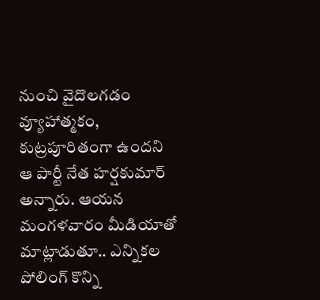నుంచి వైదొలగడం వ్యూహాత్మకం, కుట్రపూరితంగా ఉందని ఆ పార్టీ నేత హర్షకుమార్ అన్నారు. ఆయన మంగళవారం మీడియాతో మాట్లాడుతూ.. ఎన్నికల పోలింగ్ కొన్ని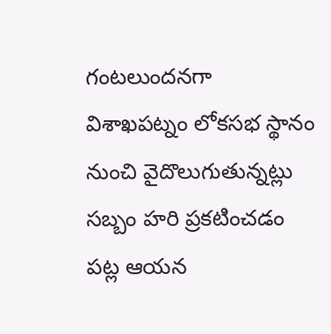గంటలుందనగా విశాఖపట్నం లోకసభ స్థానం నుంచి వైదొలుగుతున్నట్లు సబ్బం హరి ప్రకటించడం పట్ల ఆయన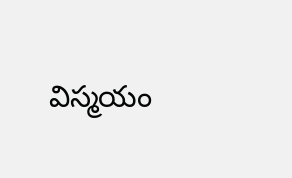విస్మయం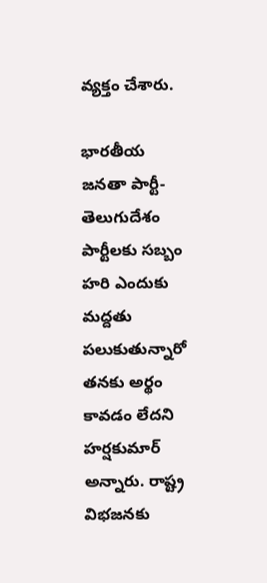వ్యక్తం చేశారు.

భారతీయ జనతా పార్టీ-తెలుగుదేశం పార్టీలకు సబ్బం హరి ఎందుకు మద్దతు పలుకుతున్నారో తనకు అర్థం కావడం లేదని హర్షకుమార్ అన్నారు. రాష్ట్ర విభజనకు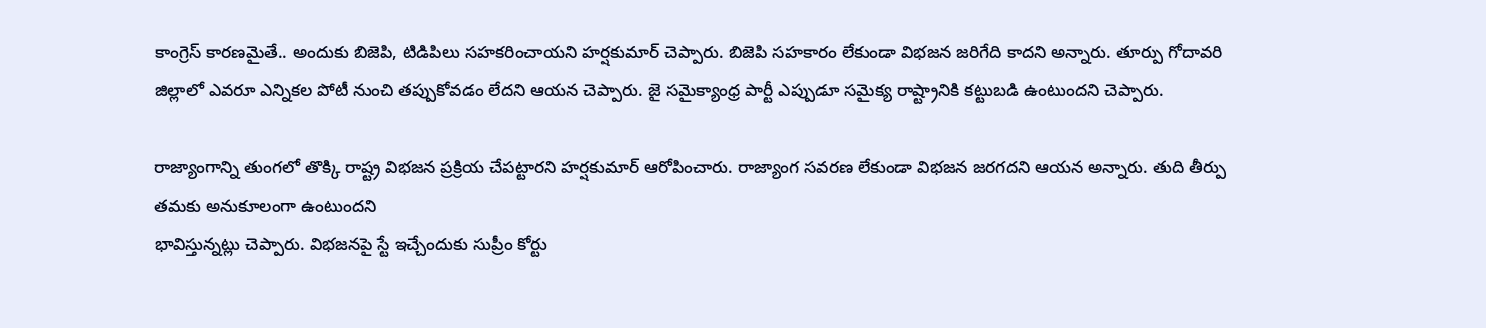కాంగ్రెస్ కారణమైతే.. అందుకు బిజెపి, టిడిపిలు సహకరించాయని హర్షకుమార్ చెప్పారు. బిజెపి సహకారం లేకుండా విభజన జరిగేది కాదని అన్నారు. తూర్పు గోదావరి జిల్లాలో ఎవరూ ఎన్నికల పోటీ నుంచి తప్పుకోవడం లేదని ఆయన చెప్పారు. జై సమైక్యాంధ్ర పార్టీ ఎప్పుడూ సమైక్య రాష్ట్రానికి కట్టుబడి ఉంటుందని చెప్పారు.

రాజ్యాంగాన్ని తుంగలో తొక్కి రాష్ట్ర విభజన ప్రక్రియ చేపట్టారని హర్షకుమార్ ఆరోపించారు. రాజ్యాంగ సవరణ లేకుండా విభజన జరగదని ఆయన అన్నారు. తుది తీర్పు తమకు అనుకూలంగా ఉంటుందని
భావిస్తున్నట్లు చెప్పారు. విభజనపై స్టే ఇచ్చేందుకు సుప్రీం కోర్టు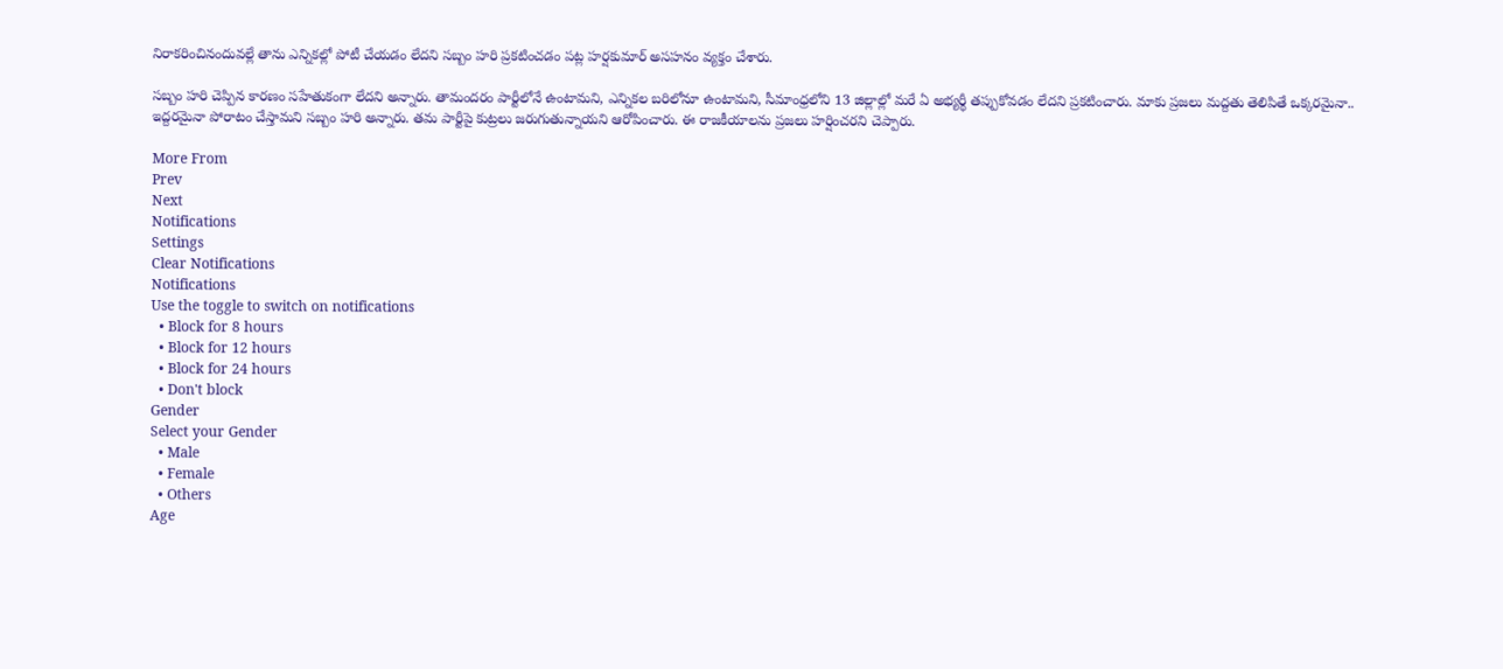నిరాకరించినందువల్లే తాను ఎన్నికల్లో పోటీ చేయడం లేదని సబ్బం హరి ప్రకటించడం పట్ల హర్షకుమార్ అసహనం వ్యక్తం చేశారు.

సబ్బం హరి చెప్పిన కారణం సహేతుకంగా లేదని అన్నారు. తామందరం పార్టీలోనే ఉంటామని, ఎన్నికల బరిలోనూ ఉంటామని, సీమాంధ్రలోని 13 జిల్లాల్లో మరే ఏ అభ్యర్థీ తప్పుకోవడం లేదని ప్రకటించారు. మాకు ప్రజలు మద్దతు తెలిపితే ఒక్కరమైనా.. ఇద్దరమైనా పోరాటం చేస్తామని సబ్బం హరి అన్నారు. తమ పార్టీపై కుట్రలు జరుగుతున్నాయని ఆరోపించారు. ఈ రాజకీయాలను ప్రజలు హర్షించరని చెప్పారు.

More From
Prev
Next
Notifications
Settings
Clear Notifications
Notifications
Use the toggle to switch on notifications
  • Block for 8 hours
  • Block for 12 hours
  • Block for 24 hours
  • Don't block
Gender
Select your Gender
  • Male
  • Female
  • Others
Age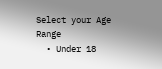Select your Age Range
  • Under 18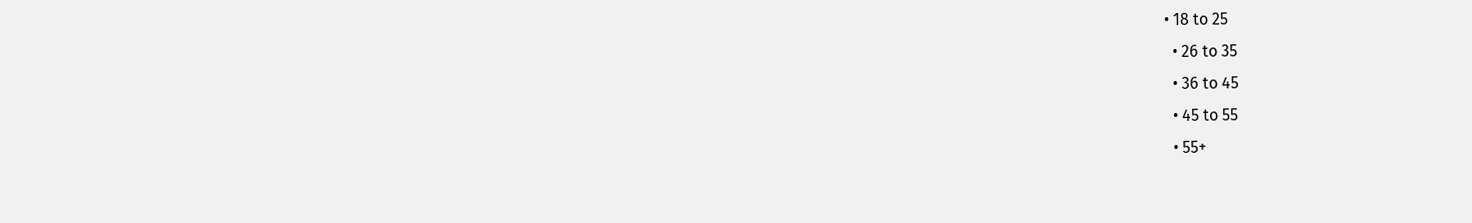• 18 to 25
  • 26 to 35
  • 36 to 45
  • 45 to 55
  • 55+